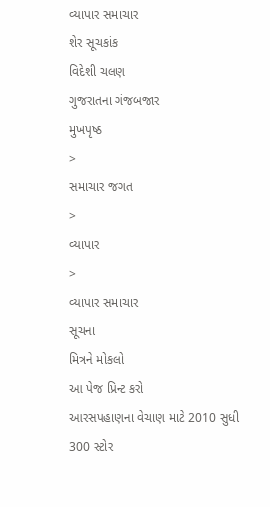વ્યાપાર સમાચાર
શેર સૂચકાંક
વિદેશી ચલણ
ગુજરાતના ગંજબજાર
મુખપૃષ્ઠ
>
સમાચાર જગત
>
વ્યાપાર
>
વ્યાપાર સમાચાર
સૂચના
મિત્રને મોકલો
આ પેજ પ્રિન્ટ કરો
આરસપહાણના વેચાણ માટે 2010 સુધી 300 સ્ટોર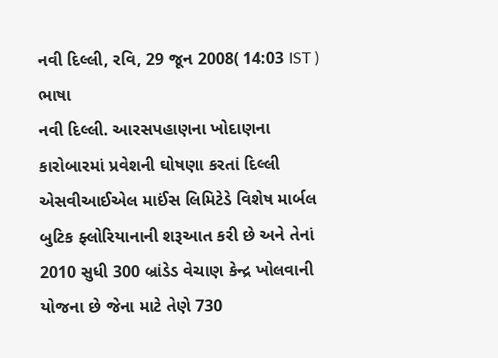નવી દિલ્લી, રવિ, 29 જૂન 2008( 14:03 IST )
ભાષા
નવી દિલ્લી. આરસપહાણના ખોદાણના કારોબારમાં પ્રવેશની ઘોષણા કરતાં દિલ્લી એસવીઆઈએલ માઈંસ લિમિટેડે વિશેષ માર્બલ બુટિક ફ્લોરિયાનાની શરૂઆત કરી છે અને તેનાં 2010 સુધી 300 બ્રાંડેડ વેચાણ કેન્દ્ર ખોલવાની યોજના છે જેના માટે તેણે 730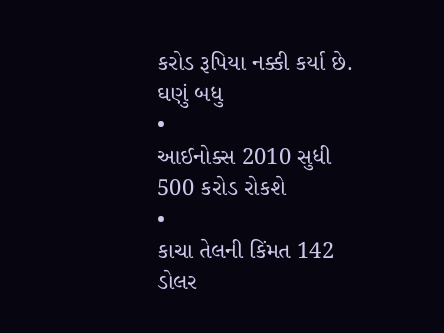કરોડ રૂપિયા નક્કી કર્યા છે.
ઘણું બધુ
•
આઈનોક્સ 2010 સુધી 500 કરોડ રોકશે
•
કાચા તેલની કિંમત 142 ડોલર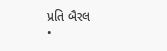પ્રતિ બૈરલ
•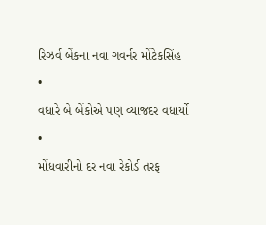રિઝર્વ બેંકના નવા ગવર્નર મોંટેકસિંહ
•
વધારે બે બેંકોએ પણ વ્યાજદર વધાર્યો
•
મોંધવારીનો દર નવા રેકોર્ડ તરફ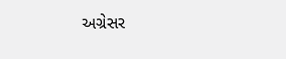અગ્રેસર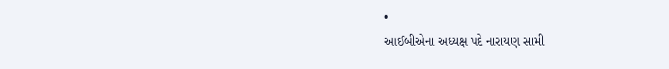•
આઈબીએના અધ્યક્ષ પદે નારાયણ સામી